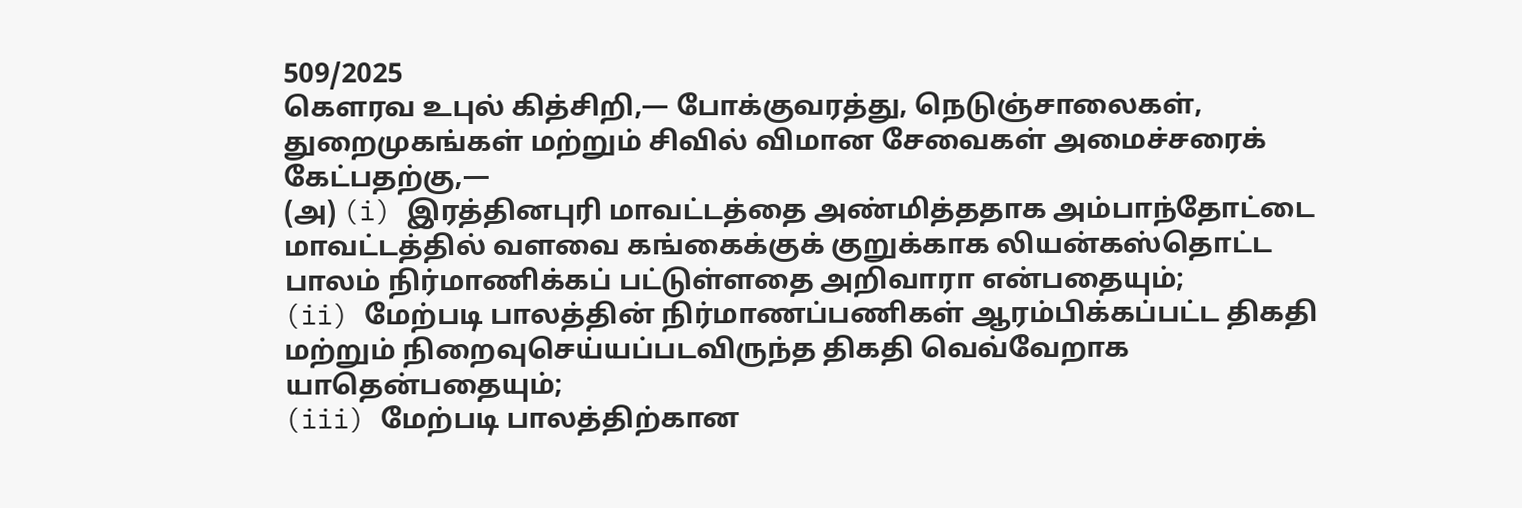509/2025
கௌரவ உபுல் கித்சிறி,— போக்குவரத்து, நெடுஞ்சாலைகள், துறைமுகங்கள் மற்றும் சிவில் விமான சேவைகள் அமைச்சரைக் கேட்பதற்கு,—
(அ) (i) இரத்தினபுரி மாவட்டத்தை அண்மித்ததாக அம்பாந்தோட்டை மாவட்டத்தில் வளவை கங்கைக்குக் குறுக்காக லியன்கஸ்தொட்ட பாலம் நிர்மாணிக்கப் பட்டுள்ளதை அறிவாரா என்பதையும்;
(ii) மேற்படி பாலத்தின் நிர்மாணப்பணிகள் ஆரம்பிக்கப்பட்ட திகதி மற்றும் நிறைவுசெய்யப்படவிருந்த திகதி வெவ்வேறாக யாதென்பதையும்;
(iii) மேற்படி பாலத்திற்கான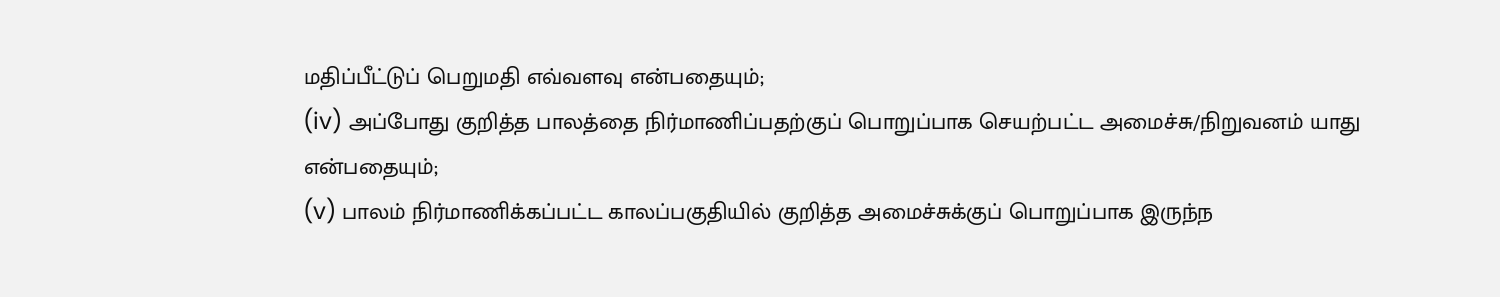மதிப்பீட்டுப் பெறுமதி எவ்வளவு என்பதையும்;
(iv) அப்போது குறித்த பாலத்தை நிர்மாணிப்பதற்குப் பொறுப்பாக செயற்பட்ட அமைச்சு/நிறுவனம் யாது என்பதையும்;
(v) பாலம் நிர்மாணிக்கப்பட்ட காலப்பகுதியில் குறித்த அமைச்சுக்குப் பொறுப்பாக இருந்ந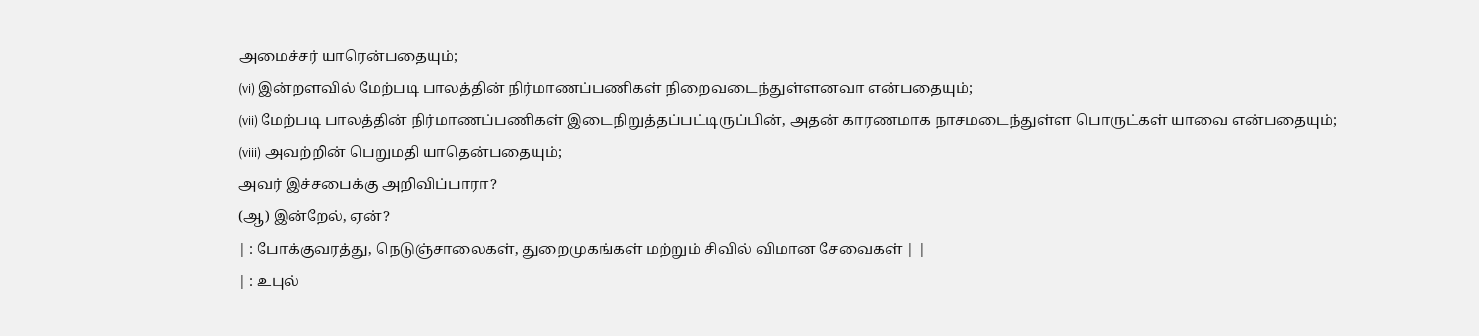அமைச்சர் யாரென்பதையும்;
(vi) இன்றளவில் மேற்படி பாலத்தின் நிர்மாணப்பணிகள் நிறைவடைந்துள்ளனவா என்பதையும்;
(vii) மேற்படி பாலத்தின் நிர்மாணப்பணிகள் இடைநிறுத்தப்பட்டிருப்பின், அதன் காரணமாக நாசமடைந்துள்ள பொருட்கள் யாவை என்பதையும்;
(viii) அவற்றின் பெறுமதி யாதென்பதையும்;
அவர் இச்சபைக்கு அறிவிப்பாரா?
(ஆ) இன்றேல், ஏன்?
| : போக்குவரத்து, நெடுஞ்சாலைகள், துறைமுகங்கள் மற்றும் சிவில் விமான சேவைகள் | |
| : உபுல்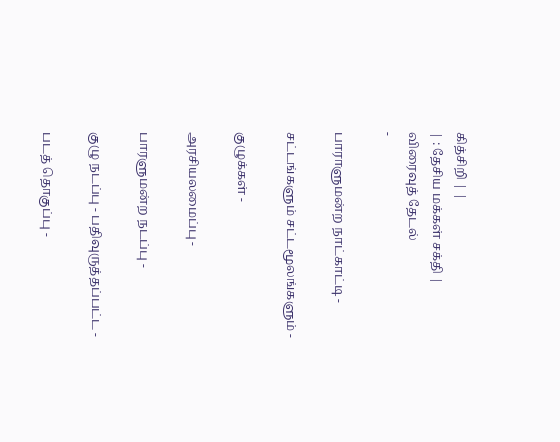கித்சிறி | |
| : தேசிய மக்கள் சக்தி |
விரைவுத் தேடல்
-

பாராளுமன்ற நாட்காட்டி -

சட்டங்களும் சட்டமூலங்களும் -

குழுக்கள் -

அரசியலமைப்பு -

பாரளுமன்ற நடப்பு -

குழு நடப்பு - பதிவுருத்தப்பட்ட -

படத் தொகுப்பு -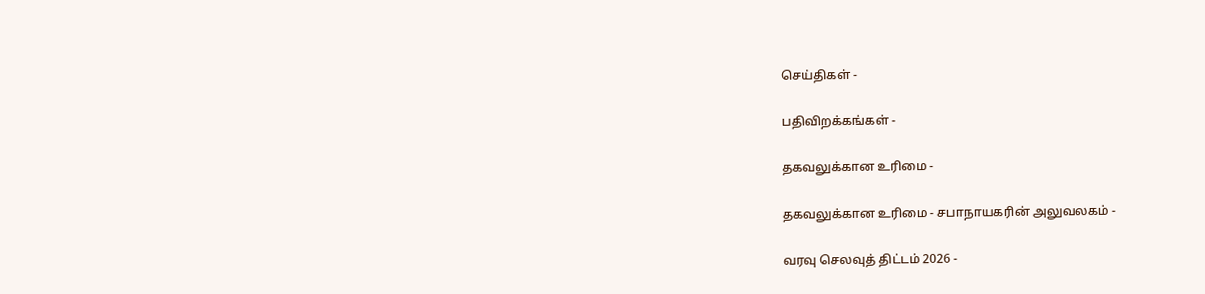செய்திகள் -

பதிவிறக்கங்கள் -

தகவலுக்கான உரிமை -

தகவலுக்கான உரிமை - சபாநாயகரின் அலுவலகம் -

வரவு செலவுத் திட்டம் 2026 -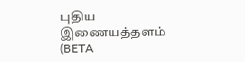புதிய இணையத்தளம் (BETA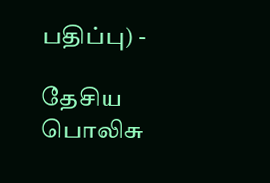பதிப்பு) -

தேசிய பொலிசு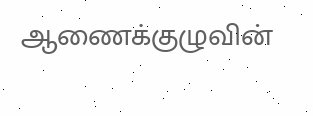ஆணைக்குழுவின்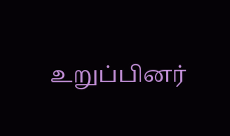உறுப்பினர்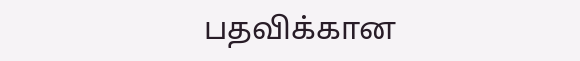பதவிக்கான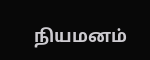நியமனம்